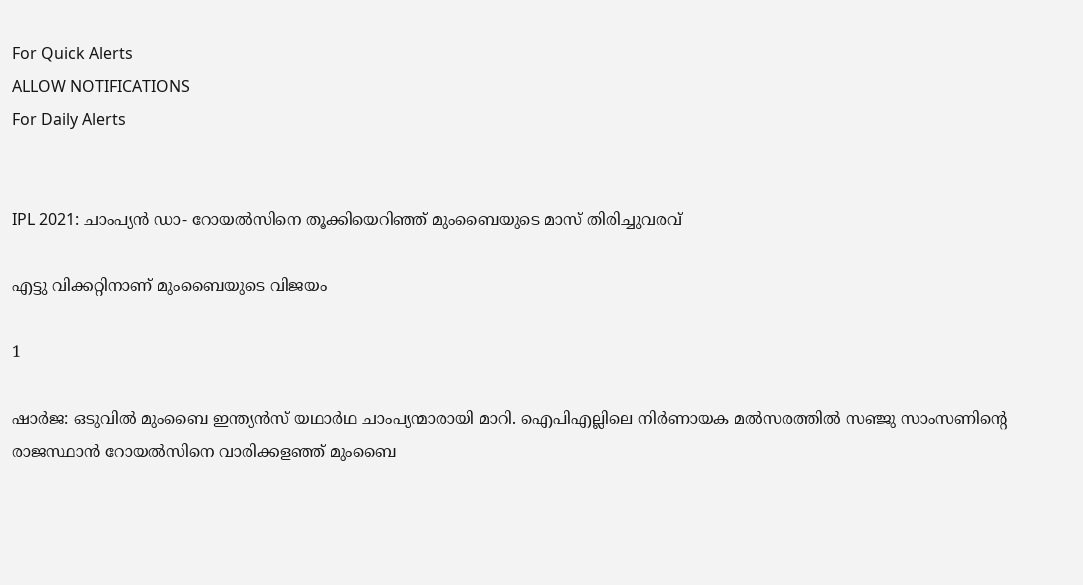For Quick Alerts
ALLOW NOTIFICATIONS
For Daily Alerts


IPL 2021: ചാംപ്യന്‍ ഡാ- റോയല്‍സിനെ തൂക്കിയെറിഞ്ഞ് മുംബൈയുടെ മാസ് തിരിച്ചുവരവ്

എട്ടു വിക്കറ്റിനാണ് മുംബൈയുടെ വിജയം

1

ഷാര്‍ജ: ഒടുവില്‍ മുംബൈ ഇന്ത്യന്‍സ് യഥാര്‍ഥ ചാംപ്യന്മാരായി മാറി. ഐപിഎല്ലിലെ നിര്‍ണായക മല്‍സരത്തില്‍ സഞ്ജു സാംസണിന്റെ രാജസ്ഥാന്‍ റോയല്‍സിനെ വാരിക്കളഞ്ഞ് മുംബൈ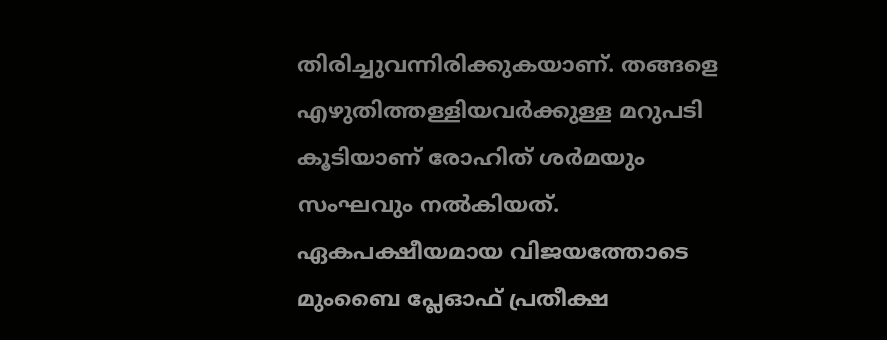തിരിച്ചുവന്നിരിക്കുകയാണ്. തങ്ങളെ എഴുതിത്തള്ളിയവര്‍ക്കുള്ള മറുപടി കൂടിയാണ് രോഹിത് ശര്‍മയും സംഘവും നല്‍കിയത്. ഏകപക്ഷീയമായ വിജയത്തോടെ മുംബൈ പ്ലേഓഫ് പ്രതീക്ഷ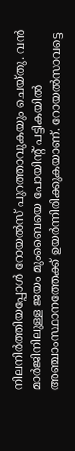നിലനിര്‍ത്തിയപ്പോള്‍ റോയല്‍സ് പുറത്താവുകയും ചെയ്തു. വന്‍ മാര്‍ജിനിലുള്ള ജയം മുംബൈയെ പോയിന്റ് പട്ടികയില്‍ അഞ്ചാംസ്ഥാനത്തേക്ക് ഉയര്‍ന്നിരിക്കുകയാണ്. റോയല്‍സാവട്ടെ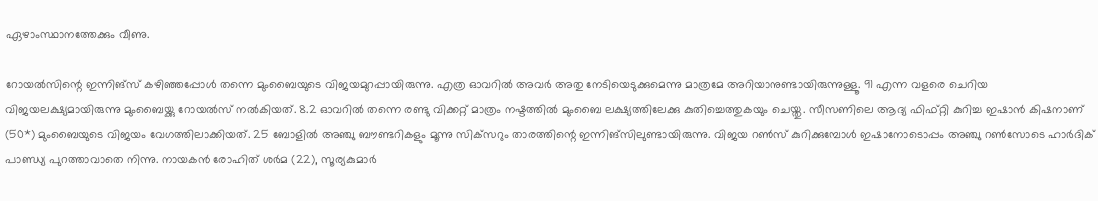ഏഴാംസ്ഥാനത്തേക്കും വീണു.

റോയല്‍സിന്റെ ഇന്നിങ്‌സ് കഴിഞ്ഞപ്പോള്‍ തന്നെ മുംബൈയുടെ വിജയമുറപ്പായിരുന്നു. എത്ര ഓവറില്‍ അവര്‍ അതു നേടിയെടുക്കുമെന്നു മാത്രമേ അറിയാനുണ്ടായിരുന്നുള്ളൂ. 91 എന്ന വളരെ ചെറിയ വിജയലക്ഷ്യമായിരുന്നു മുംബൈയ്ക്കു റോയല്‍സ് നല്‍കിയത്. 8.2 ഓവറില്‍ തന്നെ രണ്ടു വിക്കറ്റ് മാത്രം നഷ്ടത്തില്‍ മുംബൈ ലക്ഷ്യത്തിലേക്കു കുതിച്ചെത്തുകയും ചെയ്തു. സീസണിലെ ആദ്യ ഫിഫ്റ്റി കുറിച്ച ഇഷാന്‍ കിഷനാണ് (50*) മുംബൈയുടെ വിജയം വേഗത്തിലാക്കിയത്. 25 ബോളില്‍ അഞ്ചു ബൗണ്ടറികളും മൂന്നു സിക്‌സറും താരത്തിന്റെ ഇന്നിങ്‌സിലുണ്ടായിരുന്നു. വിജയ റണ്‍സ് കുറിക്കുമ്പോള്‍ ഇഷാനോടൊപ്പം അഞ്ചു റണ്‍സോടെ ഹാര്‍ദിക് പാണ്ഡ്യ പുറത്താവാതെ നിന്നു. നായകന്‍ രോഹിത് ശര്‍മ (22), സൂര്യകുമാര്‍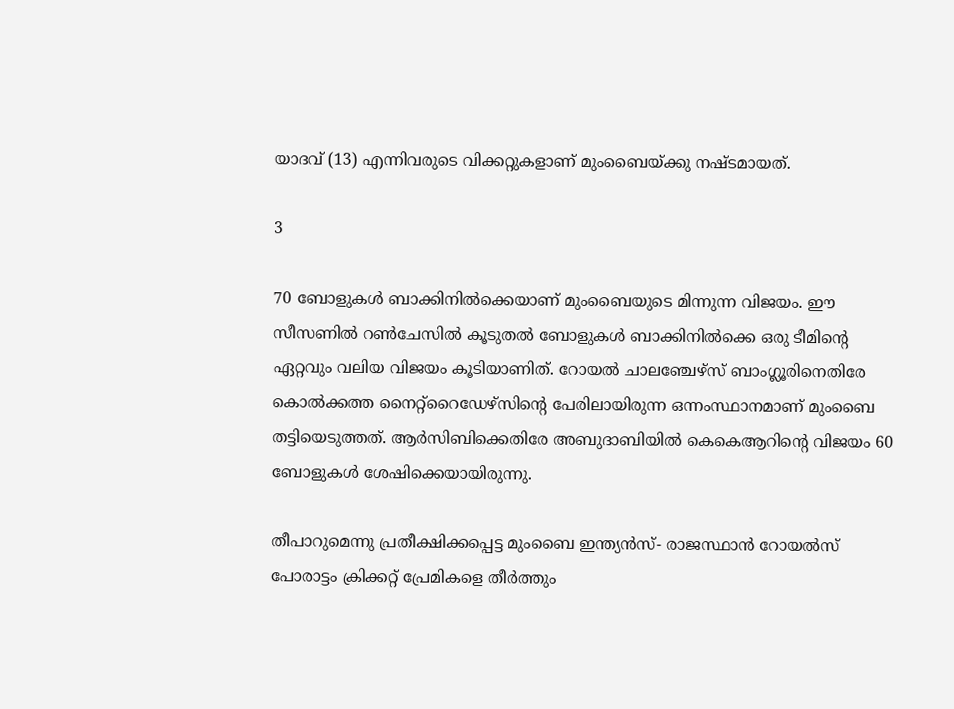യാദവ് (13) എന്നിവരുടെ വിക്കറ്റുകളാണ് മുംബൈയ്ക്കു നഷ്ടമായത്.

3

70 ബോളുകള്‍ ബാക്കിനില്‍ക്കെയാണ് മുംബൈയുടെ മിന്നുന്ന വിജയം. ഈ സീസണില്‍ റണ്‍ചേസില്‍ കൂടുതല്‍ ബോളുകള്‍ ബാക്കിനില്‍ക്കെ ഒരു ടീമിന്റെ ഏറ്റവും വലിയ വിജയം കൂടിയാണിത്. റോയല്‍ ചാലഞ്ചേഴ്‌സ് ബാംഗ്ലൂരിനെതിരേ കൊല്‍ക്കത്ത നൈറ്റ്‌റൈഡേഴ്‌സിന്റെ പേരിലായിരുന്ന ഒന്നംസ്ഥാനമാണ് മുംബൈ തട്ടിയെടുത്തത്. ആര്‍സിബിക്കെതിരേ അബുദാബിയില്‍ കെകെആറിന്റെ വിജയം 60 ബോളുകള്‍ ശേഷിക്കെയായിരുന്നു.

തീപാറുമെന്നു പ്രതീക്ഷിക്കപ്പെട്ട മുംബൈ ഇന്ത്യന്‍സ്- രാജസ്ഥാന്‍ റോയല്‍സ് പോരാട്ടം ക്രിക്കറ്റ് പ്രേമികളെ തീര്‍ത്തും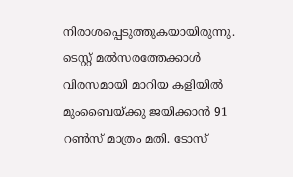നിരാശപ്പെടുത്തുകയായിരുന്നു. ടെസ്റ്റ് മല്‍സരത്തേക്കാള്‍ വിരസമായി മാറിയ കളിയില്‍ മുംബൈയ്ക്കു ജയിക്കാന്‍ 91 റണ്‍സ് മാത്രം മതി. ടോസ്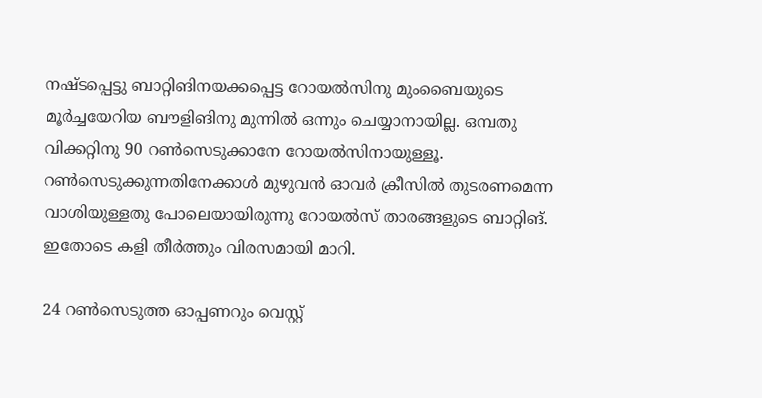നഷ്ടപ്പെട്ടു ബാറ്റിങിനയക്കപ്പെട്ട റോയല്‍സിനു മുംബൈയുടെ മൂര്‍ച്ചയേറിയ ബൗളിങിനു മുന്നില്‍ ഒന്നും ചെയ്യാനായില്ല. ഒമ്പതു വിക്കറ്റിനു 90 റണ്‍സെടുക്കാനേ റോയല്‍സിനായുള്ളൂ. റണ്‍സെടുക്കുന്നതിനേക്കാള്‍ മുഴുവന്‍ ഓവര്‍ ക്രീസില്‍ തുടരണമെന്ന വാശിയുള്ളതു പോലെയായിരുന്നു റോയല്‍സ് താരങ്ങളുടെ ബാറ്റിങ്. ഇതോടെ കളി തീര്‍ത്തും വിരസമായി മാറി.

24 റണ്‍സെടുത്ത ഓപ്പണറും വെസ്റ്റ്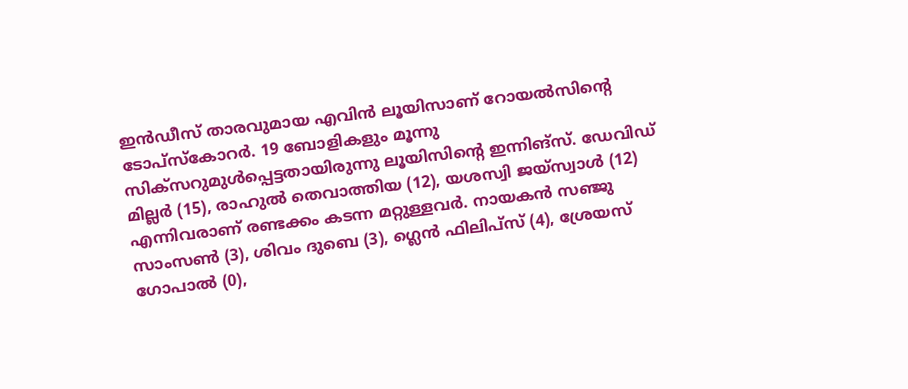ഇന്‍ഡീസ് താരവുമായ എവിന്‍ ലൂയിസാണ് റോയല്‍സിന്റെ ടോപ്‌സ്‌കോറര്‍. 19 ബോളികളും മൂന്നു സിക്‌സറുമുള്‍പ്പെട്ടതായിരുന്നു ലൂയിസിന്റെ ഇന്നിങ്‌സ്. ഡേവിഡ് മില്ലര്‍ (15), രാഹുല്‍ തെവാത്തിയ (12), യശസ്വി ജയ്‌സ്വാള്‍ (12) എന്നിവരാണ് രണ്ടക്കം കടന്ന മറ്റുള്ളവര്‍. നായകന്‍ സഞ്ജു സാംസണ്‍ (3), ശിവം ദുബെ (3), ഗ്ലെന്‍ ഫിലിപ്‌സ് (4), ശ്രേയസ് ഗോപാല്‍ (0),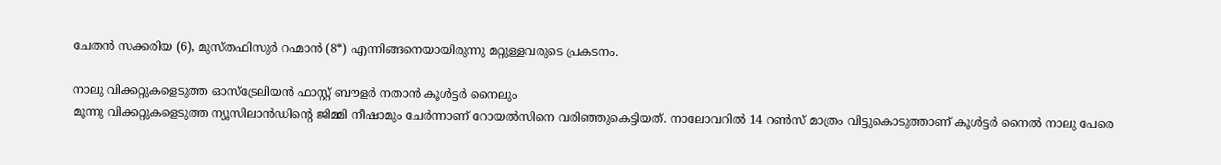ചേതന്‍ സക്കരിയ (6), മുസ്തഫിസുര്‍ റഹ്മാന്‍ (8*) എന്നിങ്ങനെയായിരുന്നു മറ്റുള്ളവരുടെ പ്രകടനം.

നാലു വിക്കറ്റുകളെടുത്ത ഓസ്‌ട്രേലിയന്‍ ഫാസ്റ്റ് ബൗളര്‍ നതാന്‍ കൂള്‍ട്ടര്‍ നൈലും
മൂന്നു വിക്കറ്റുകളെടുത്ത ന്യൂസിലാന്‍ഡിന്റെ ജിമ്മി നീഷാമും ചേര്‍ന്നാണ് റോയല്‍സിനെ വരിഞ്ഞുകെട്ടിയത്. നാലോവറില്‍ 14 റണ്‍സ് മാത്രം വിട്ടുകൊടുത്താണ് കൂള്‍ട്ടര്‍ നൈല്‍ നാലു പേരെ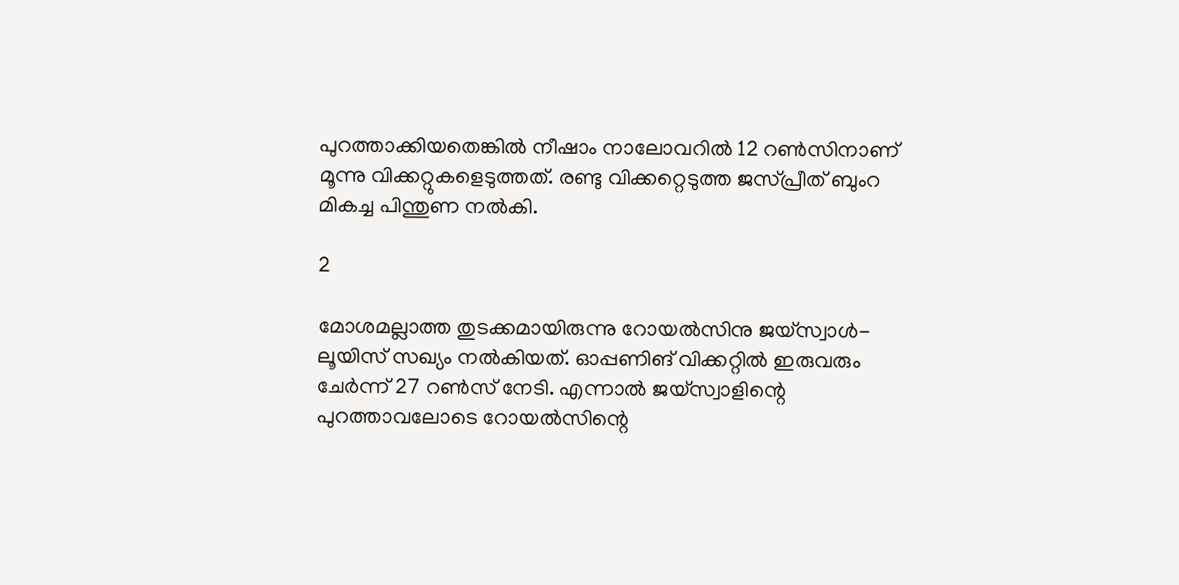പുറത്താക്കിയതെങ്കില്‍ നീഷാം നാലോവറില്‍ 12 റണ്‍സിനാണ് മൂന്നു വിക്കറ്റുകളെടുത്തത്. രണ്ടു വിക്കറ്റെടുത്ത ജസ്പ്രീത് ബുംറ മികച്ച പിന്തുണ നല്‍കി.

2

മോശമല്ലാത്ത തുടക്കമായിരുന്നു റോയല്‍സിനു ജയ്‌സ്വാള്‍- ലൂയിസ് സഖ്യം നല്‍കിയത്. ഓപ്പണിങ് വിക്കറ്റില്‍ ഇരുവരും ചേര്‍ന്ന് 27 റണ്‍സ് നേടി. എന്നാല്‍ ജയ്‌സ്വാളിന്റെ പുറത്താവലോടെ റോയല്‍സിന്റെ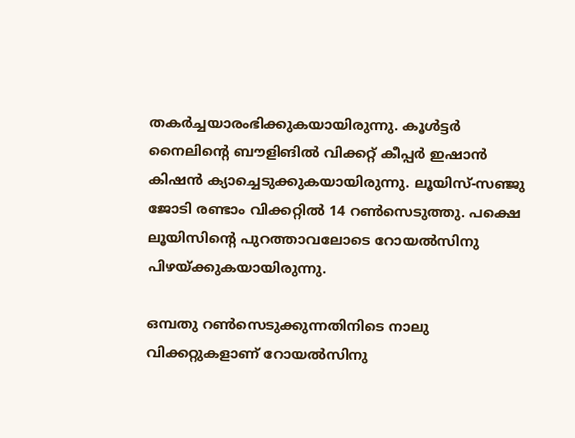തകര്‍ച്ചയാരംഭിക്കുകയായിരുന്നു. കൂള്‍ട്ടര്‍ നൈലിന്റെ ബൗളിങില്‍ വിക്കറ്റ് കീപ്പര്‍ ഇഷാന്‍ കിഷന്‍ ക്യാച്ചെടുക്കുകയായിരുന്നു. ലൂയിസ്-സഞ്ജു ജോടി രണ്ടാം വിക്കറ്റില്‍ 14 റണ്‍സെടുത്തു. പക്ഷെ ലൂയിസിന്റെ പുറത്താവലോടെ റോയല്‍സിനു പിഴയ്ക്കുകയായിരുന്നു.

ഒമ്പതു റണ്‍സെടുക്കുന്നതിനിടെ നാലു വിക്കറ്റുകളാണ് റോയല്‍സിനു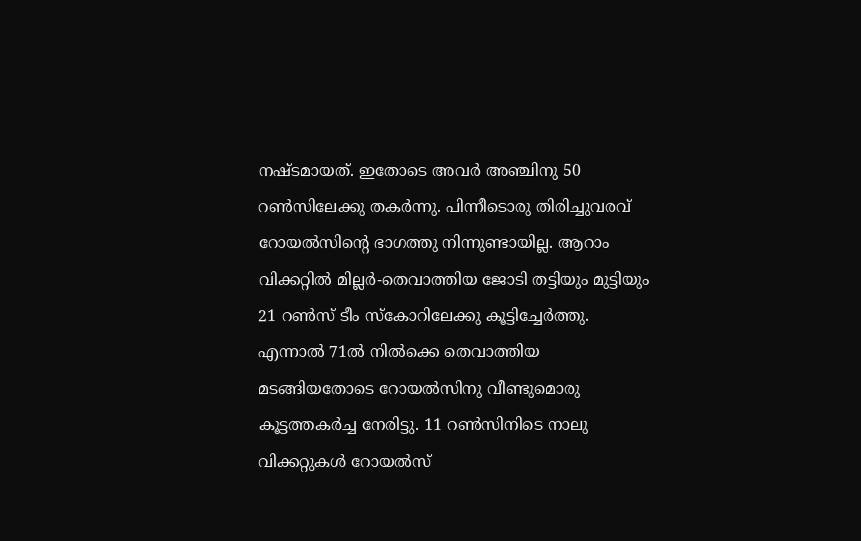നഷ്ടമായത്. ഇതോടെ അവര്‍ അഞ്ചിനു 50 റണ്‍സിലേക്കു തകര്‍ന്നു. പിന്നീടൊരു തിരിച്ചുവരവ് റോയല്‍സിന്റെ ഭാഗത്തു നിന്നുണ്ടായില്ല. ആറാം വിക്കറ്റില്‍ മില്ലര്‍-തെവാത്തിയ ജോടി തട്ടിയും മുട്ടിയും 21 റണ്‍സ് ടീം സ്‌കോറിലേക്കു കൂട്ടിച്ചേര്‍ത്തു. എന്നാല്‍ 71ല്‍ നില്‍ക്കെ തെവാത്തിയ മടങ്ങിയതോടെ റോയല്‍സിനു വീണ്ടുമൊരു കൂട്ടത്തകര്‍ച്ച നേരിട്ടു. 11 റണ്‍സിനിടെ നാലു വിക്കറ്റുകള്‍ റോയല്‍സ്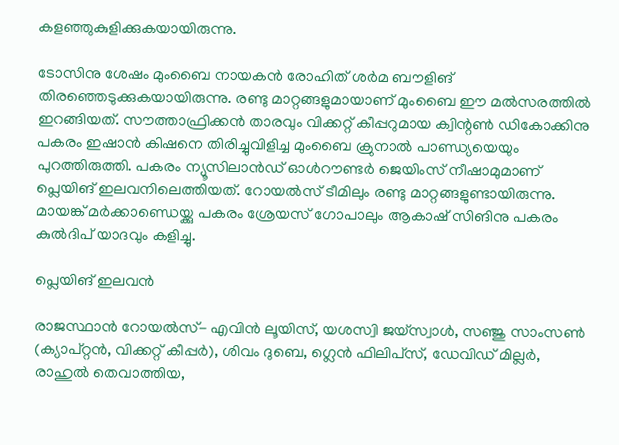കളഞ്ഞുകുളിക്കുകയായിരുന്നു.

ടോസിനു ശേഷം മുംബൈ നായകന്‍ രോഹിത് ശര്‍മ ബൗളിങ് തിരഞ്ഞെടുക്കുകയായിരുന്നു. രണ്ടു മാറ്റങ്ങളുമായാണ് മുംബൈ ഈ മല്‍സരത്തില്‍ ഇറങ്ങിയത്. സൗത്താഫ്രിക്കന്‍ താരവും വിക്കറ്റ് കീപ്പറുമായ ക്വിന്റണ്‍ ഡികോക്കിനു പകരം ഇഷാന്‍ കിഷനെ തിരിച്ചുവിളിച്ച മുംബൈ ക്രുനാല്‍ പാണ്ഡ്യയെയും പുറത്തിരുത്തി. പകരം ന്യൂസിലാന്‍ഡ് ഓള്‍റൗണ്ടര്‍ ജെയിംസ് നീഷാമുമാണ് പ്ലെയിങ് ഇലവനിലെത്തിയത്. റോയല്‍സ് ടീമിലും രണ്ടു മാറ്റങ്ങളുണ്ടായിരുന്നു. മായങ്ക് മര്‍ക്കാണ്ഡെയ്ക്കു പകരം ശ്രേയസ് ഗോപാലും ആകാഷ് സിങിനു പകരം കുല്‍ദിപ് യാദവും കളിച്ചു.

പ്ലെയിങ് ഇലവന്‍

രാജസ്ഥാന്‍ റോയല്‍സ്- എവിന്‍ ലൂയിസ്, യശസ്വി ജയ്‌സ്വാള്‍, സഞ്ജു സാംസണ്‍ (ക്യാപ്റ്റന്‍, വിക്കറ്റ് കീപ്പര്‍), ശിവം ദുബെ, ഗ്ലെന്‍ ഫിലിപ്‌സ്, ഡേവിഡ് മില്ലര്‍, രാഹുല്‍ തെവാത്തിയ,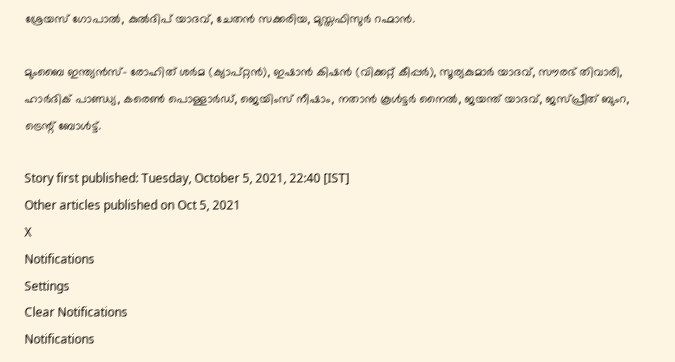ശ്രേയസ് ഗോപാല്‍, കുല്‍ദിപ് യാദവ്, ചേതന്‍ സക്കരിയ, മുസ്തഫിസുര്‍ റഹ്മാന്‍.

മുംബൈ ഇന്ത്യന്‍സ്- രോഹിത് ശര്‍മ (ക്യാപ്റ്റന്‍), ഇഷാന്‍ കിഷന്‍ (വിക്കറ്റ് കീപ്പര്‍), സൂര്യകുമാര്‍ യാദവ്, സൗരഭ് തിവാരി, ഹാര്‍ദിക് പാണ്ഡ്യ, കരെണ്‍ പൊള്ളാര്‍ഡ്, ജെയിംസ് നീഷാം, നതാന്‍ കൂള്‍ട്ടര്‍ നൈല്‍, ജയന്ത് യാദവ്, ജസ്പ്രീത് ബുംറ, ട്രെന്റ് ബോള്‍ട്ട്.

Story first published: Tuesday, October 5, 2021, 22:40 [IST]
Other articles published on Oct 5, 2021
X
Notifications
Settings
Clear Notifications
Notifications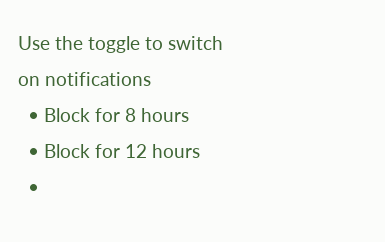Use the toggle to switch on notifications
  • Block for 8 hours
  • Block for 12 hours
  •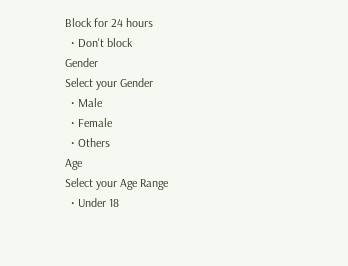Block for 24 hours
  • Don't block
Gender
Select your Gender
  • Male
  • Female
  • Others
Age
Select your Age Range
  • Under 18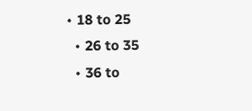• 18 to 25
  • 26 to 35
  • 36 to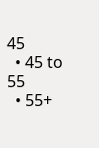45
  • 45 to 55
  • 55+